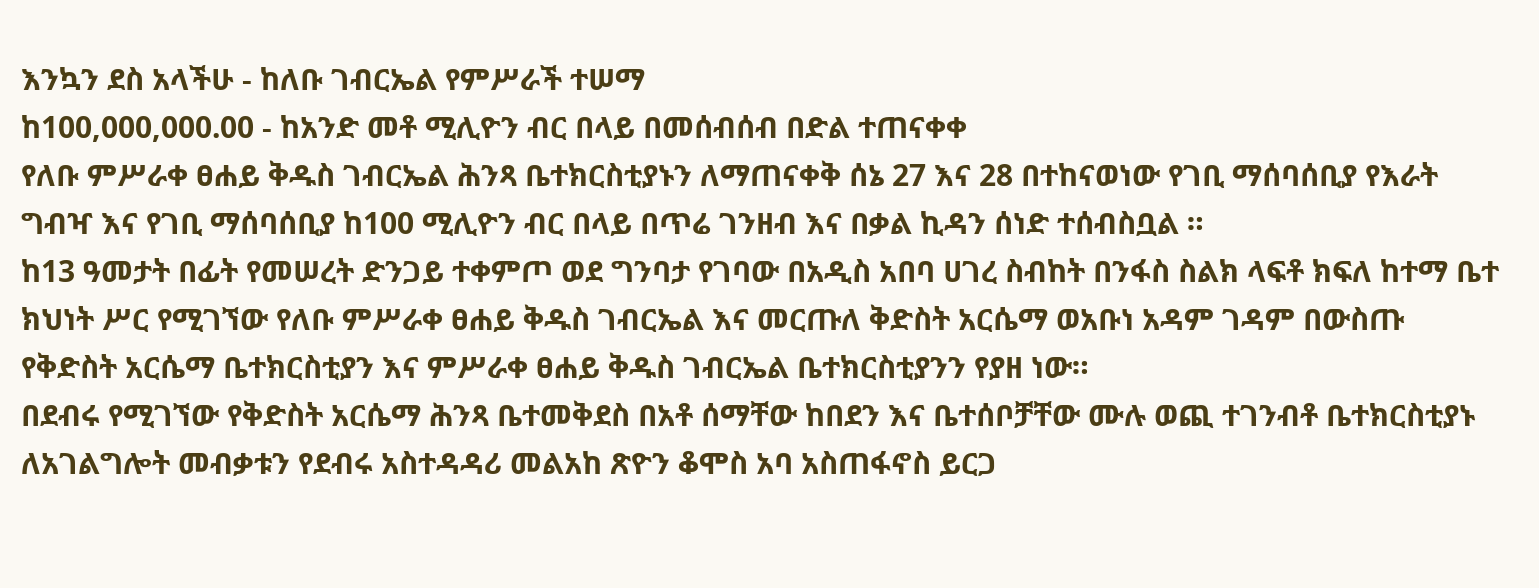እንኳን ደስ አላችሁ - ከለቡ ገብርኤል የምሥራች ተሠማ
ከ100,000,000.00 - ከአንድ መቶ ሚሊዮን ብር በላይ በመሰብሰብ በድል ተጠናቀቀ
የለቡ ምሥራቀ ፀሐይ ቅዱስ ገብርኤል ሕንጻ ቤተክርስቲያኑን ለማጠናቀቅ ሰኔ 27 እና 28 በተከናወነው የገቢ ማሰባሰቢያ የእራት ግብዣ እና የገቢ ማሰባሰቢያ ከ100 ሚሊዮን ብር በላይ በጥሬ ገንዘብ እና በቃል ኪዳን ሰነድ ተሰብስቧል ።
ከ13 ዓመታት በፊት የመሠረት ድንጋይ ተቀምጦ ወደ ግንባታ የገባው በአዲስ አበባ ሀገረ ስብከት በንፋስ ስልክ ላፍቶ ክፍለ ከተማ ቤተ ክህነት ሥር የሚገኘው የለቡ ምሥራቀ ፀሐይ ቅዱስ ገብርኤል እና መርጡለ ቅድስት አርሴማ ወአቡነ አዳም ገዳም በውስጡ የቅድስት አርሴማ ቤተክርስቲያን እና ምሥራቀ ፀሐይ ቅዱስ ገብርኤል ቤተክርስቲያንን የያዘ ነው።
በደብሩ የሚገኘው የቅድስት አርሴማ ሕንጻ ቤተመቅደስ በአቶ ሰማቸው ከበደን እና ቤተሰቦቻቸው ሙሉ ወጪ ተገንብቶ ቤተክርስቲያኑ ለአገልግሎት መብቃቱን የደብሩ አስተዳዳሪ መልአከ ጽዮን ቆሞስ አባ አስጠፋኖስ ይርጋ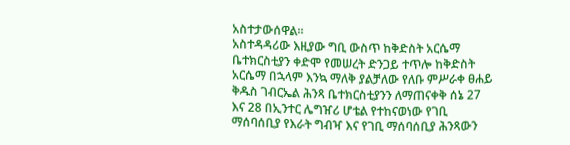አስተታውሰዋል።
አስተዳዳሪው እዚያው ግቢ ውስጥ ከቅድስት አርሴማ ቤተክርስቲያን ቀድሞ የመሠረት ድንጋይ ተጥሎ ከቅድስት አርሴማ በኋላም እንኳ ማለቅ ያልቻለው የለቡ ምሥራቀ ፀሐይ ቅዱስ ገብርኤል ሕንጻ ቤተክርስቲያንን ለማጠናቀቅ ሰኔ 27 እና 28 በኢንተር ሌግዠሪ ሆቴል የተከናወነው የገቢ ማሰባሰቢያ የእራት ግብዣ እና የገቢ ማሰባሰቢያ ሕንጻውን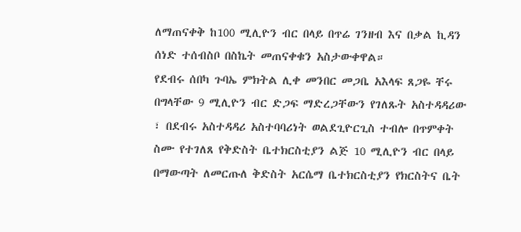ለማጠናቀቅ ከ100 ሚሊዮን ብር በላይ በጥሬ ገንዘብ እና በቃል ኪዳን ሰነድ ተሰብስቦ በስኬት መጠናቀቁን አስታውቀዋል።
የደብሩ ሰበካ ጉባኤ ምክትል ሊቀ መንበር መጋቤ አእላፍ ጸጋዬ ቸሩ በግላቸው 9 ሚሊዮን ብር ድጋፍ ማድረጋቸውን የገለጹት አስተዳዳሪው ፣ በደብሩ አስተዳዳሪ አስተባባሪነት ወልደጊዮርጊስ ተብሎ በጥምቀት ስሙ የተገለጸ የቅድስት ቤተክርስቲያን ልጅ 10 ሚሊዮን ብር በላይ በማውጣት ለመርጡለ ቅድስት አርሴማ ቤተክርስቲያን የክርስትና ቤት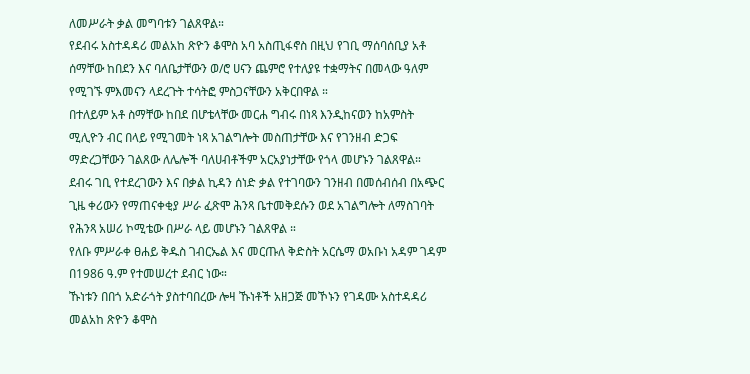ለመሥራት ቃል መግባቱን ገልጸዋል።
የደብሩ አስተዳዳሪ መልአከ ጽዮን ቆሞስ አባ አስጢፋኖስ በዚህ የገቢ ማሰባሰቢያ አቶ ሰማቸው ከበደን እና ባለቤታቸውን ወ/ሮ ሀናን ጨምሮ የተለያዩ ተቋማትና በመላው ዓለም የሚገኙ ምእመናን ላደረጉት ተሳትፎ ምስጋናቸውን አቅርበዋል ።
በተለይም አቶ ስማቸው ከበደ በሆቴላቸው መርሐ ግብሩ በነጻ እንዲከናወን ከአምስት ሚሊዮን ብር በላይ የሚገመት ነጻ አገልግሎት መስጠታቸው እና የገንዘብ ድጋፍ ማድረጋቸውን ገልጸው ለሌሎች ባለሀብቶችም አርአያነታቸው የጎላ መሆኑን ገልጸዋል።
ደብሩ ገቢ የተደረገውን እና በቃል ኪዳን ሰነድ ቃል የተገባውን ገንዘብ በመሰብሰብ በአጭር ጊዜ ቀሪውን የማጠናቀቂያ ሥራ ፈጽሞ ሕንጻ ቤተመቅደሱን ወደ አገልግሎት ለማስገባት የሕንጻ አሠሪ ኮሚቴው በሥራ ላይ መሆኑን ገልጸዋል ።
የለቡ ምሥራቀ ፀሐይ ቅዱስ ገብርኤል እና መርጡለ ቅድስት አርሴማ ወአቡነ አዳም ገዳም በ1986 ዓ.ም የተመሠረተ ደብር ነው።
ኹነቱን በበጎ አድራጎት ያስተባበረው ሎዛ ኹነቶች አዘጋጅ መኾኑን የገዳሙ አስተዳዳሪ መልአከ ጽዮን ቆሞስ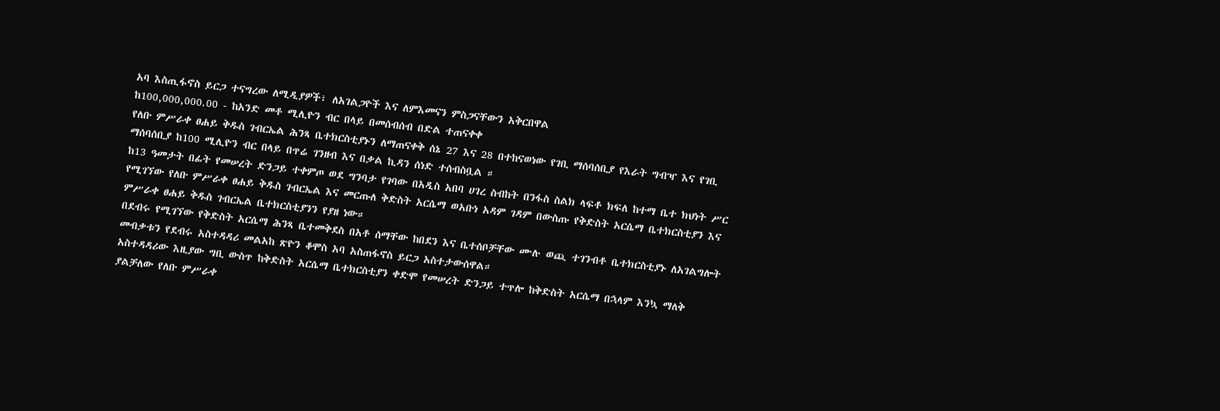አባ እስጢፋኖስ ይርጋ ተናግረው ለሚዲያዎች፣ ለአገልጋዮች እና ለምእመናን ምስጋናቸውን አቅርበዋል
ከ100,000,000.00 - ከአንድ መቶ ሚሊዮን ብር በላይ በመሰብሰብ በድል ተጠናቀቀ
የለቡ ምሥራቀ ፀሐይ ቅዱስ ገብርኤል ሕንጻ ቤተክርስቲያኑን ለማጠናቀቅ ሰኔ 27 እና 28 በተከናወነው የገቢ ማሰባሰቢያ የእራት ግብዣ እና የገቢ ማሰባሰቢያ ከ100 ሚሊዮን ብር በላይ በጥሬ ገንዘብ እና በቃል ኪዳን ሰነድ ተሰብስቧል ።
ከ13 ዓመታት በፊት የመሠረት ድንጋይ ተቀምጦ ወደ ግንባታ የገባው በአዲስ አበባ ሀገረ ስብከት በንፋስ ስልክ ላፍቶ ክፍለ ከተማ ቤተ ክህነት ሥር የሚገኘው የለቡ ምሥራቀ ፀሐይ ቅዱስ ገብርኤል እና መርጡለ ቅድስት አርሴማ ወአቡነ አዳም ገዳም በውስጡ የቅድስት አርሴማ ቤተክርስቲያን እና ምሥራቀ ፀሐይ ቅዱስ ገብርኤል ቤተክርስቲያንን የያዘ ነው።
በደብሩ የሚገኘው የቅድስት አርሴማ ሕንጻ ቤተመቅደስ በአቶ ሰማቸው ከበደን እና ቤተሰቦቻቸው ሙሉ ወጪ ተገንብቶ ቤተክርስቲያኑ ለአገልግሎት መብቃቱን የደብሩ አስተዳዳሪ መልአከ ጽዮን ቆሞስ አባ አስጠፋኖስ ይርጋ አስተታውሰዋል።
አስተዳዳሪው እዚያው ግቢ ውስጥ ከቅድስት አርሴማ ቤተክርስቲያን ቀድሞ የመሠረት ድንጋይ ተጥሎ ከቅድስት አርሴማ በኋላም እንኳ ማለቅ ያልቻለው የለቡ ምሥራቀ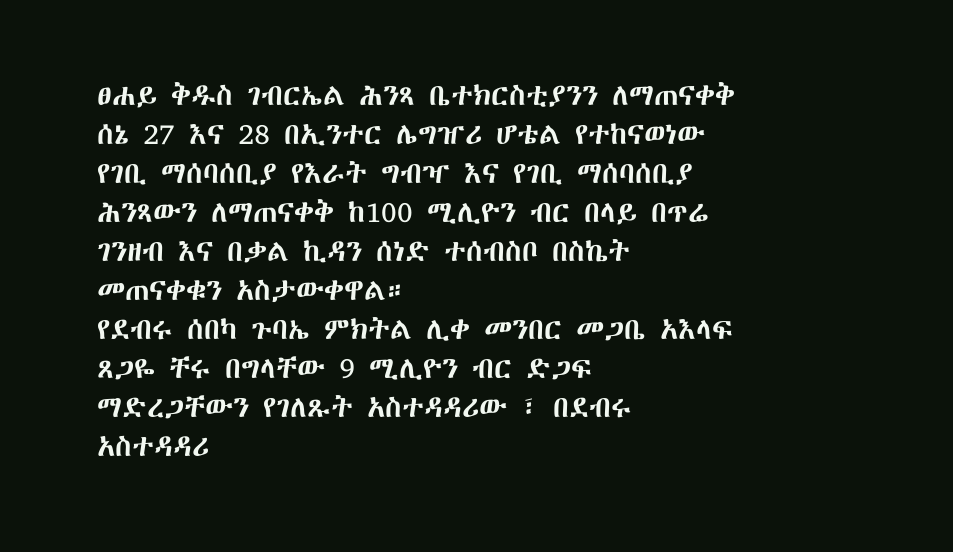ፀሐይ ቅዱስ ገብርኤል ሕንጻ ቤተክርስቲያንን ለማጠናቀቅ ሰኔ 27 እና 28 በኢንተር ሌግዠሪ ሆቴል የተከናወነው የገቢ ማሰባሰቢያ የእራት ግብዣ እና የገቢ ማሰባሰቢያ ሕንጻውን ለማጠናቀቅ ከ100 ሚሊዮን ብር በላይ በጥሬ ገንዘብ እና በቃል ኪዳን ሰነድ ተሰብስቦ በስኬት መጠናቀቁን አስታውቀዋል።
የደብሩ ሰበካ ጉባኤ ምክትል ሊቀ መንበር መጋቤ አእላፍ ጸጋዬ ቸሩ በግላቸው 9 ሚሊዮን ብር ድጋፍ ማድረጋቸውን የገለጹት አስተዳዳሪው ፣ በደብሩ አስተዳዳሪ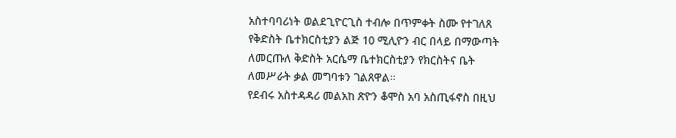አስተባባሪነት ወልደጊዮርጊስ ተብሎ በጥምቀት ስሙ የተገለጸ የቅድስት ቤተክርስቲያን ልጅ 10 ሚሊዮን ብር በላይ በማውጣት ለመርጡለ ቅድስት አርሴማ ቤተክርስቲያን የክርስትና ቤት ለመሥራት ቃል መግባቱን ገልጸዋል።
የደብሩ አስተዳዳሪ መልአከ ጽዮን ቆሞስ አባ አስጢፋኖስ በዚህ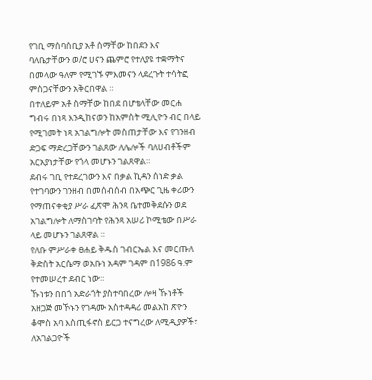የገቢ ማሰባሰቢያ አቶ ሰማቸው ከበደን እና ባለቤታቸውን ወ/ሮ ሀናን ጨምሮ የተለያዩ ተቋማትና በመላው ዓለም የሚገኙ ምእመናን ላደረጉት ተሳትፎ ምስጋናቸውን አቅርበዋል ።
በተለይም አቶ ስማቸው ከበደ በሆቴላቸው መርሐ ግብሩ በነጻ እንዲከናወን ከአምስት ሚሊዮን ብር በላይ የሚገመት ነጻ አገልግሎት መስጠታቸው እና የገንዘብ ድጋፍ ማድረጋቸውን ገልጸው ለሌሎች ባለሀብቶችም አርአያነታቸው የጎላ መሆኑን ገልጸዋል።
ደብሩ ገቢ የተደረገውን እና በቃል ኪዳን ሰነድ ቃል የተገባውን ገንዘብ በመሰብሰብ በአጭር ጊዜ ቀሪውን የማጠናቀቂያ ሥራ ፈጽሞ ሕንጻ ቤተመቅደሱን ወደ አገልግሎት ለማስገባት የሕንጻ አሠሪ ኮሚቴው በሥራ ላይ መሆኑን ገልጸዋል ።
የለቡ ምሥራቀ ፀሐይ ቅዱስ ገብርኤል እና መርጡለ ቅድስት አርሴማ ወአቡነ አዳም ገዳም በ1986 ዓ.ም የተመሠረተ ደብር ነው።
ኹነቱን በበጎ አድራጎት ያስተባበረው ሎዛ ኹነቶች አዘጋጅ መኾኑን የገዳሙ አስተዳዳሪ መልአከ ጽዮን ቆሞስ አባ እስጢፋኖስ ይርጋ ተናግረው ለሚዲያዎች፣ ለአገልጋዮች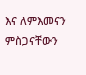እና ለምእመናን ምስጋናቸውን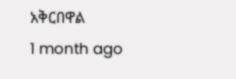አቅርበዋል
1 month ago